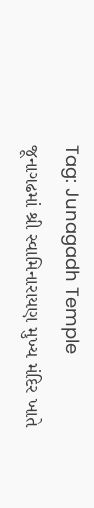Tag: Junagadh Temple
જૂનાગઢમાં શ્રી સ્વામિનારાયણ મુખ્ય મંદિર ખાતે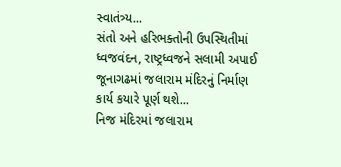સ્વાતંત્ર્ય...
સંતો અને હરિભક્તોની ઉપસ્થિતીમાં ધ્વજવંદન, રાષ્ટ્રધ્વજને સલામી અપાઈ
જૂનાગઢમાં જલારામ મંદિરનું નિર્માણ કાર્ય કયારે પૂર્ણ થશે...
નિજ મંદિરમાં જલારામ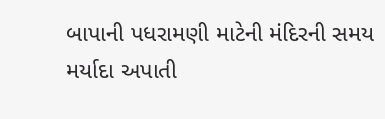બાપાની પધરામણી માટેની મંદિરની સમય મર્યાદા અપાતી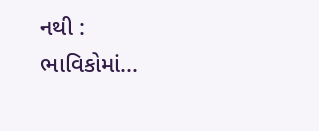નથી : ભાવિકોમાં...